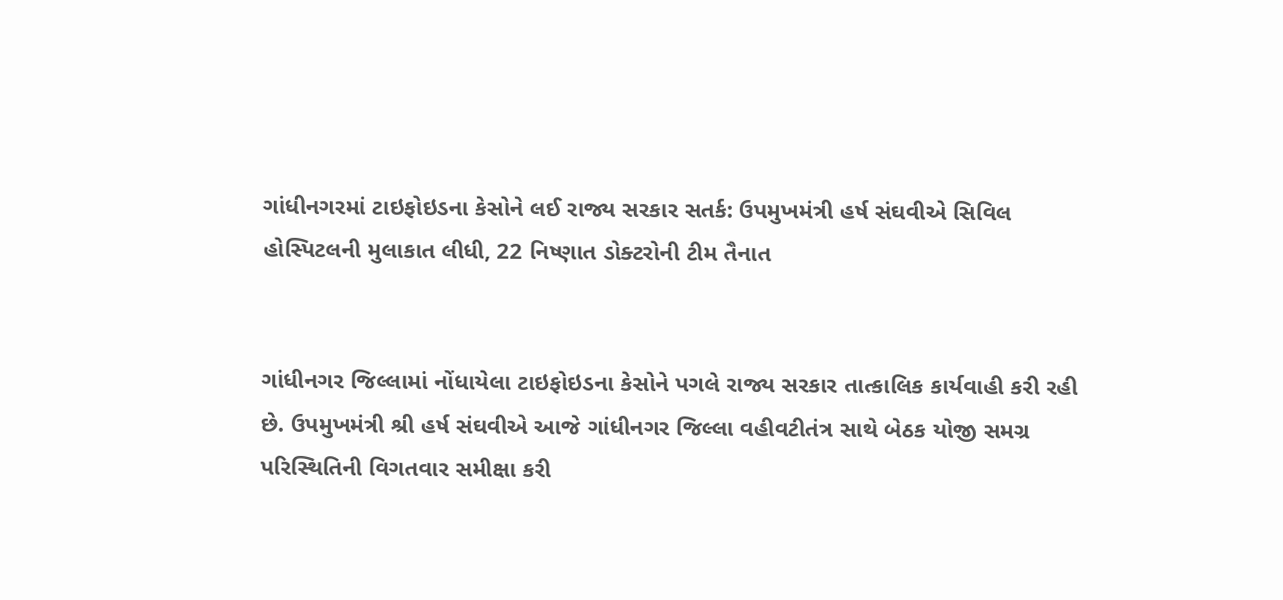ગાંધીનગરમાં ટાઇફોઇડના કેસોને લઈ રાજ્ય સરકાર સતર્ક: ઉપમુખમંત્રી હર્ષ સંઘવીએ સિવિલ હોસ્પિટલની મુલાકાત લીધી, 22 નિષ્ણાત ડોક્ટરોની ટીમ તૈનાત


ગાંધીનગર જિલ્લામાં નોંધાયેલા ટાઇફોઇડના કેસોને પગલે રાજ્ય સરકાર તાત્કાલિક કાર્યવાહી કરી રહી છે. ઉપમુખમંત્રી શ્રી હર્ષ સંઘવીએ આજે ગાંધીનગર જિલ્લા વહીવટીતંત્ર સાથે બેઠક યોજી સમગ્ર પરિસ્થિતિની વિગતવાર સમીક્ષા કરી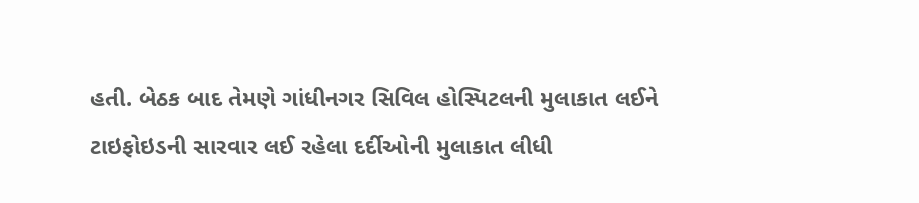હતી. બેઠક બાદ તેમણે ગાંધીનગર સિવિલ હોસ્પિટલની મુલાકાત લઈને ટાઇફોઇડની સારવાર લઈ રહેલા દર્દીઓની મુલાકાત લીધી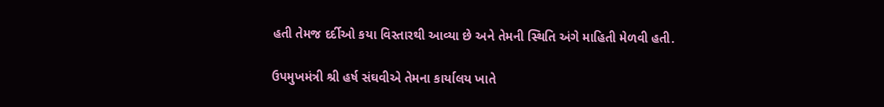હતી તેમજ દર્દીઓ કયા વિસ્તારથી આવ્યા છે અને તેમની સ્થિતિ અંગે માહિતી મેળવી હતી.

ઉપમુખમંત્રી શ્રી હર્ષ સંઘવીએ તેમના કાર્યાલય ખાતે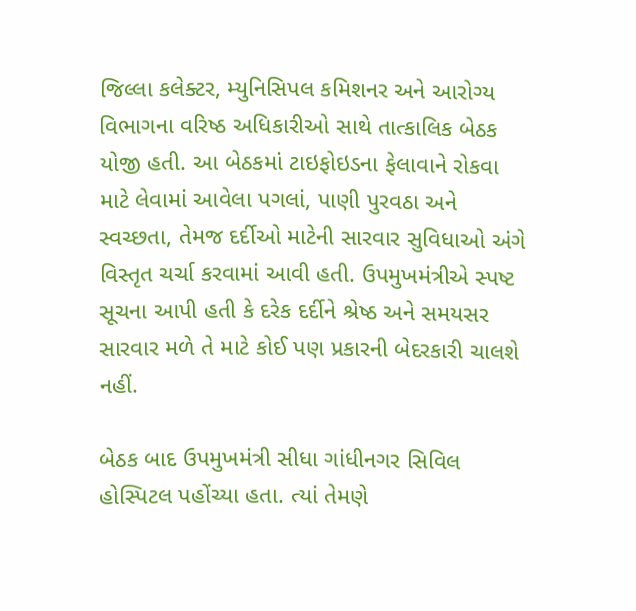જિલ્લા કલેક્ટર, મ્યુનિસિપલ કમિશનર અને આરોગ્ય વિભાગના વરિષ્ઠ અધિકારીઓ સાથે તાત્કાલિક બેઠક યોજી હતી. આ બેઠકમાં ટાઇફોઇડના ફેલાવાને રોકવા માટે લેવામાં આવેલા પગલાં, પાણી પુરવઠા અને સ્વચ્છતા, તેમજ દર્દીઓ માટેની સારવાર સુવિધાઓ અંગે વિસ્તૃત ચર્ચા કરવામાં આવી હતી. ઉપમુખમંત્રીએ સ્પષ્ટ સૂચના આપી હતી કે દરેક દર્દીને શ્રેષ્ઠ અને સમયસર સારવાર મળે તે માટે કોઈ પણ પ્રકારની બેદરકારી ચાલશે નહીં.

બેઠક બાદ ઉપમુખમંત્રી સીધા ગાંધીનગર સિવિલ હોસ્પિટલ પહોંચ્યા હતા. ત્યાં તેમણે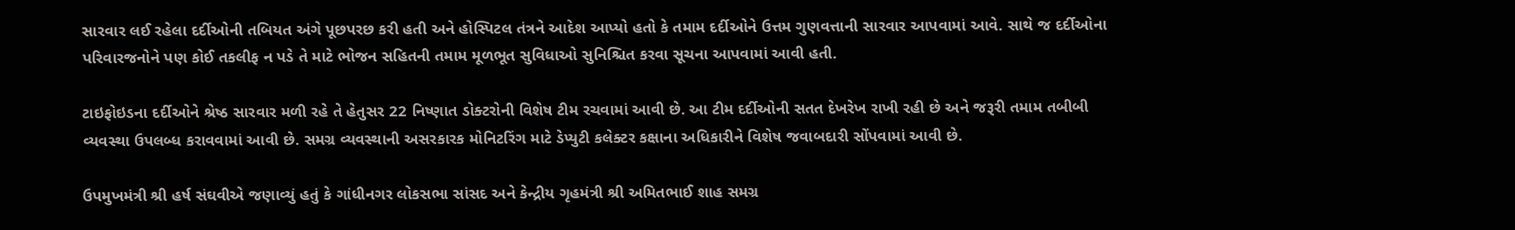સારવાર લઈ રહેલા દર્દીઓની તબિયત અંગે પૂછપરછ કરી હતી અને હોસ્પિટલ તંત્રને આદેશ આપ્યો હતો કે તમામ દર્દીઓને ઉત્તમ ગુણવત્તાની સારવાર આપવામાં આવે. સાથે જ દર્દીઓના પરિવારજનોને પણ કોઈ તકલીફ ન પડે તે માટે ભોજન સહિતની તમામ મૂળભૂત સુવિધાઓ સુનિશ્ચિત કરવા સૂચના આપવામાં આવી હતી.

ટાઇફોઇડના દર્દીઓને શ્રેષ્ઠ સારવાર મળી રહે તે હેતુસર 22 નિષ્ણાત ડોક્ટરોની વિશેષ ટીમ રચવામાં આવી છે. આ ટીમ દર્દીઓની સતત દેખરેખ રાખી રહી છે અને જરૂરી તમામ તબીબી વ્યવસ્થા ઉપલબ્ધ કરાવવામાં આવી છે. સમગ્ર વ્યવસ્થાની અસરકારક મોનિટરિંગ માટે ડેપ્યુટી કલેક્ટર કક્ષાના અધિકારીને વિશેષ જવાબદારી સોંપવામાં આવી છે.

ઉપમુખમંત્રી શ્રી હર્ષ સંઘવીએ જણાવ્યું હતું કે ગાંધીનગર લોકસભા સાંસદ અને કેન્દ્રીય ગૃહમંત્રી શ્રી અમિતભાઈ શાહ સમગ્ર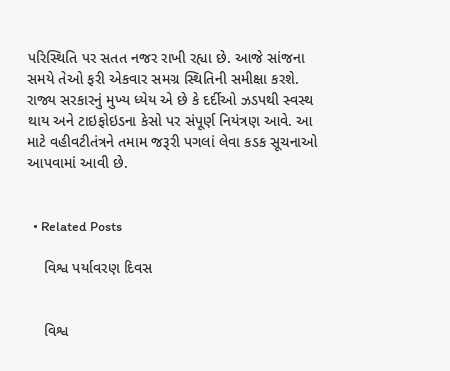પરિસ્થિતિ પર સતત નજર રાખી રહ્યા છે. આજે સાંજના સમયે તેઓ ફરી એકવાર સમગ્ર સ્થિતિની સમીક્ષા કરશે. રાજ્ય સરકારનું મુખ્ય ધ્યેય એ છે કે દર્દીઓ ઝડપથી સ્વસ્થ થાય અને ટાઇફોઇડના કેસો પર સંપૂર્ણ નિયંત્રણ આવે. આ માટે વહીવટીતંત્રને તમામ જરૂરી પગલાં લેવા કડક સૂચનાઓ આપવામાં આવી છે.


  • Related Posts

    વિશ્વ પર્યાવરણ દિવસ


    વિશ્વ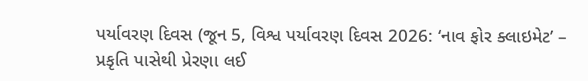પર્યાવરણ દિવસ (જૂન 5, વિશ્વ પર્યાવરણ દિવસ 2026: ‘નાવ ફોર ક્લાઇમેટ’ – પ્રકૃતિ પાસેથી પ્રેરણા લઈ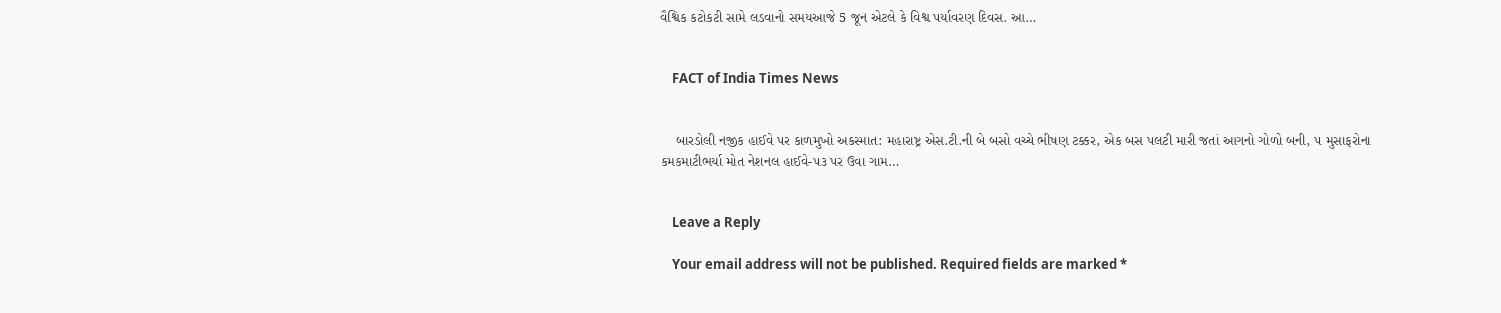વૈશ્વિક કટોકટી સામે લડવાનો સમયઆજે 5 જૂન એટલે કે વિશ્વ પર્યાવરણ દિવસ. આ…


    FACT of India Times News


    બારડોલી નજીક હાઈવે પર કાળમુખો અકસ્માત: મહારાષ્ટ્ર એસ.ટી.ની બે બસો વચ્ચે ભીષણ ટક્કર, એક બસ પલટી મારી જતાં આગનો ગોળો બની, ૫ મુસાફરોના કમકમાટીભર્યા મોત નેશનલ હાઈવે-૫૩ પર ઉવા ગામ…


    Leave a Reply

    Your email address will not be published. Required fields are marked *